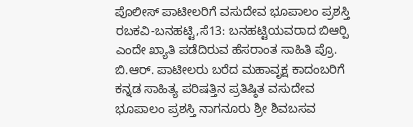ಪೊಲೀಸ್ ಪಾಟೀಲರಿಗೆ ವಸುದೇವ ಭೂಪಾಲಂ ಪ್ರಶಸ್ತಿ
ರಬಕವಿ-ಬನಹಟ್ಟಿ,ಸೆ13: ಬನಹಟ್ಟಿಯವರಾದ ಬಿಆರ್‍ಪಿ ಎಂದೇ ಖ್ಯಾತಿ ಪಡೆದಿರುವ ಹೆಸರಾಂತ ಸಾಹಿತಿ ಪ್ರೊ. ಬಿ.ಆರ್. ಪಾಟೀಲರು ಬರೆದ ಮಹಾವೃಕ್ಷ ಕಾದಂಬರಿಗೆ ಕನ್ನಡ ಸಾಹಿತ್ಯ ಪರಿಷತ್ತಿನ ಪ್ರತಿಷ್ಠಿತ ವಸುದೇವ ಭೂಪಾಲಂ ಪ್ರಶಸ್ತಿ ನಾಗನೂರು ಶ್ರೀ ಶಿವಬಸವ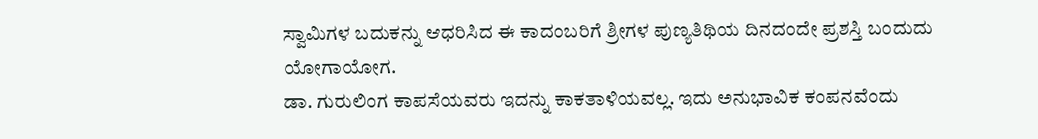ಸ್ವಾಮಿಗಳ ಬದುಕನ್ನು ಆಧರಿಸಿದ ಈ ಕಾದಂಬರಿಗೆ ಶ್ರೀಗಳ ಪುಣ್ಯತಿಥಿಯ ದಿನದಂದೇ ಪ್ರಶಸ್ತಿ ಬಂದುದು ಯೋಗಾಯೋಗ.
ಡಾ. ಗುರುಲಿಂಗ ಕಾಪಸೆಯವರು ಇದನ್ನು ಕಾಕತಾಳಿಯವಲ್ಲ. ಇದು ಅನುಭಾವಿಕ ಕಂಪನವೆಂದು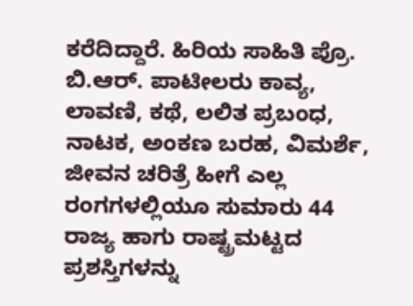ಕರೆದಿದ್ದಾರೆ. ಹಿರಿಯ ಸಾಹಿತಿ ಪ್ರೊ. ಬಿ.ಆರ್. ಪಾಟೀಲರು ಕಾವ್ಯ, ಲಾವಣಿ, ಕಥೆ, ಲಲಿತ ಪ್ರಬಂಧ, ನಾಟಕ, ಅಂಕಣ ಬರಹ, ವಿಮರ್ಶೆ, ಜೀವನ ಚರಿತ್ರೆ ಹೀಗೆ ಎಲ್ಲ ರಂಗಗಳಲ್ಲಿಯೂ ಸುಮಾರು 44 ರಾಜ್ಯ ಹಾಗು ರಾಷ್ಟ್ರಮಟ್ಟದ ಪ್ರಶಸ್ತಿಗಳನ್ನು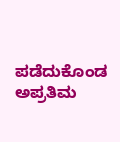ಪಡೆದುಕೊಂಡ ಅಪ್ರತಿಮ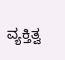ವ್ಯಕ್ತಿತ್ವ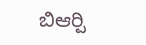ಬಿಆರ್‍ಪಿ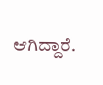ಆಗಿದ್ದಾರೆ.